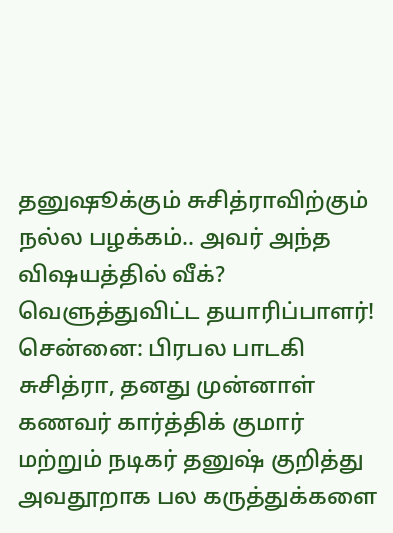தனுஷூக்கும் சுசித்ராவிற்கும் நல்ல பழக்கம்.. அவர் அந்த விஷயத்தில் வீக்? வெளுத்துவிட்ட தயாரிப்பாளர்!
சென்னை: பிரபல பாடகி சுசித்ரா, தனது முன்னாள் கணவர் கார்த்திக் குமார் மற்றும் நடிகர் தனுஷ் குறித்து அவதூறாக பல கருத்துக்களை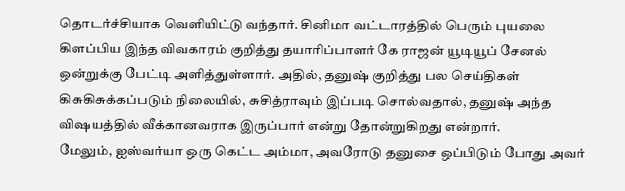தொடர்ச்சியாக வெளியிட்டு வந்தார். சினிமா வட்டாரத்தில் பெரும் புயலை கிளப்பிய இந்த விவகாரம் குறித்து தயாரிப்பாளர் கே ராஜன் யூடியூப் சேனல் ஒன்றுக்கு பேட்டி அளித்துள்ளார். அதில், தனுஷ் குறித்து பல செய்திகள் கிசுகிசுக்கப்படும் நிலையில், சுசித்ராவும் இப்படி சொல்வதால், தனுஷ் அந்த விஷயத்தில் வீக்கானவராக இருப்பார் என்று தோன்றுகிறது என்றார்.
மேலும், ஐஸ்வர்யா ஒரு கெட்ட அம்மா, அவரோடு தனுசை ஒப்பிடும் போது அவர்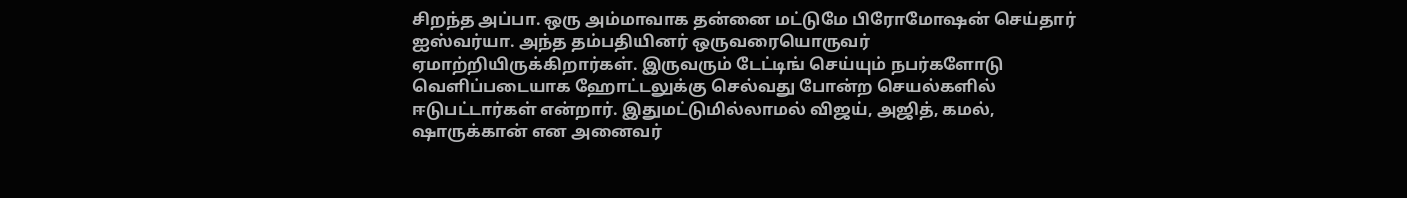சிறந்த அப்பா. ஒரு அம்மாவாக தன்னை மட்டுமே பிரோமோஷன் செய்தார் ஐஸ்வர்யா. அந்த தம்பதியினர் ஒருவரையொருவர் ஏமாற்றியிருக்கிறார்கள். இருவரும் டேட்டிங் செய்யும் நபர்களோடு வெளிப்படையாக ஹோட்டலுக்கு செல்வது போன்ற செயல்களில் ஈடுபட்டார்கள் என்றார். இதுமட்டுமில்லாமல் விஜய், அஜித், கமல், ஷாருக்கான் என அனைவர்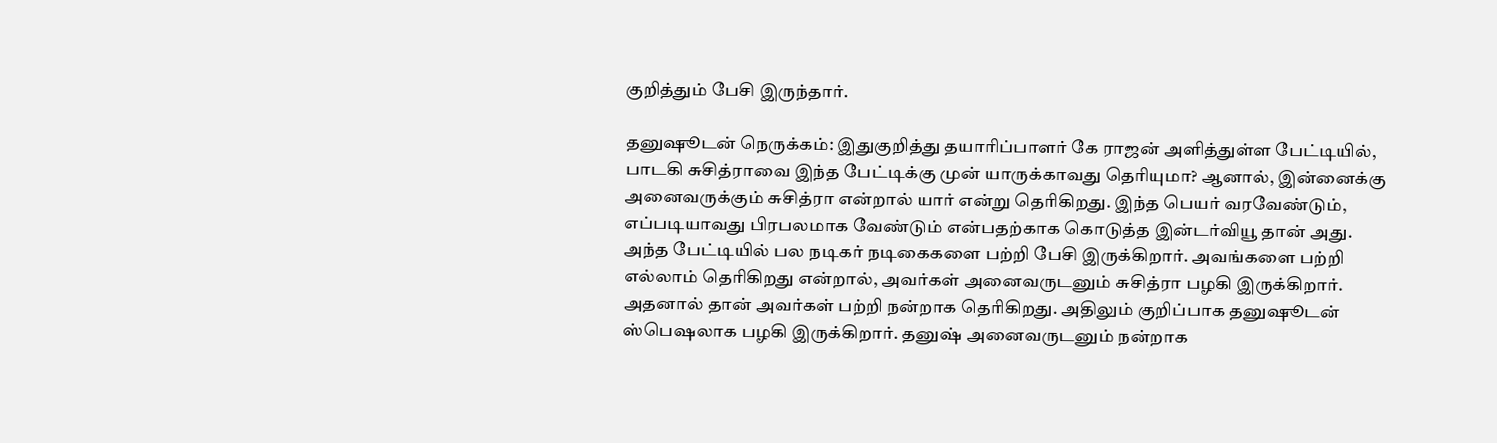குறித்தும் பேசி இருந்தார்.

தனுஷூடன் நெருக்கம்: இதுகுறித்து தயாரிப்பாளர் கே ராஜன் அளித்துள்ள பேட்டியில், பாடகி சுசித்ராவை இந்த பேட்டிக்கு முன் யாருக்காவது தெரியுமா? ஆனால், இன்னைக்கு அனைவருக்கும் சுசித்ரா என்றால் யார் என்று தெரிகிறது. இந்த பெயர் வரவேண்டும், எப்படியாவது பிரபலமாக வேண்டும் என்பதற்காக கொடுத்த இன்டர்வியூ தான் அது. அந்த பேட்டியில் பல நடிகர் நடிகைகளை பற்றி பேசி இருக்கிறார். அவங்களை பற்றி எல்லாம் தெரிகிறது என்றால், அவர்கள் அனைவருடனும் சுசித்ரா பழகி இருக்கிறார். அதனால் தான் அவர்கள் பற்றி நன்றாக தெரிகிறது. அதிலும் குறிப்பாக தனுஷூடன் ஸ்பெஷலாக பழகி இருக்கிறார். தனுஷ் அனைவருடனும் நன்றாக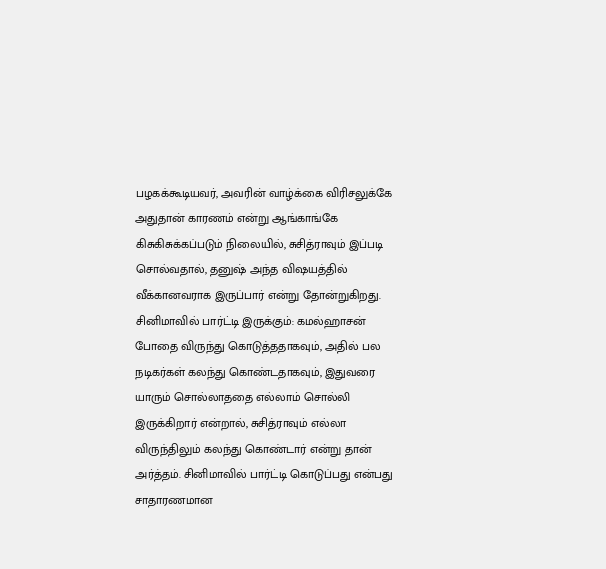பழகக்கூடியவர், அவரின் வாழ்க்கை விரிசலுக்கே அதுதான் காரணம் என்று ஆங்காங்கே கிசுகிசுக்கப்படும் நிலையில், சுசித்ராவும் இப்படி சொல்வதால், தனுஷ் அந்த விஷயத்தில் வீக்கானவராக இருப்பார் என்று தோன்றுகிறது.
சினிமாவில் பார்ட்டி இருக்கும்: கமல்ஹாசன் போதை விருந்து கொடுத்ததாகவும், அதில் பல நடிகர்கள் கலந்து கொண்டதாகவும், இதுவரை யாரும் சொல்லாததை எல்லாம் சொல்லி இருக்கிறார் என்றால், சுசித்ராவும் எல்லா விருந்திலும் கலந்து கொண்டார் என்று தான் அர்த்தம். சினிமாவில் பார்ட்டி கொடுப்பது என்பது சாதாரணமான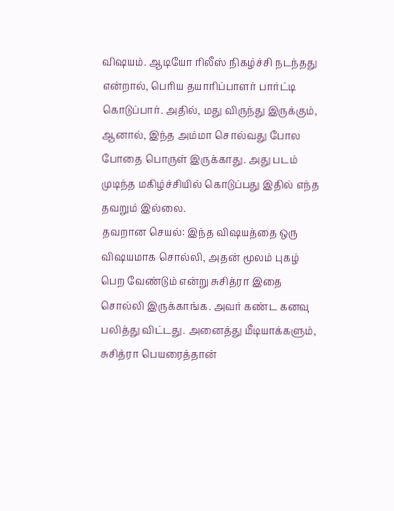விஷயம். ஆடியோ ரிலீஸ் நிகழ்ச்சி நடந்தது என்றால், பெரிய தயாரிப்பாளர் பார்ட்டி கொடுப்பார். அதில், மது விருந்து இருக்கும், ஆனால், இந்த அம்மா சொல்வது போல போதை பொருள் இருக்காது. அது படம் முடிந்த மகிழ்ச்சியில் கொடுப்பது இதில் எந்த தவறும் இல்லை.
தவறான செயல்: இந்த விஷயத்தை ஒரு விஷயமாக சொல்லி, அதன் மூலம் புகழ் பெற வேண்டும் என்று சுசித்ரா இதை சொல்லி இருக்காங்க. அவர் கண்ட கனவு பலித்து விட்டது. அனைத்து மீடியாக்களும், சுசித்ரா பெயரைத்தான்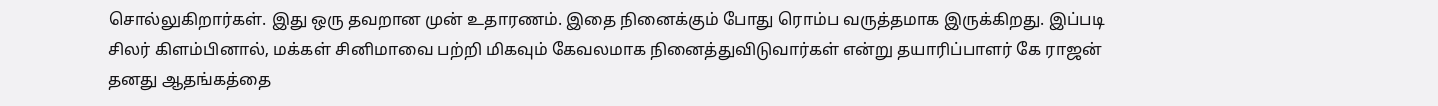சொல்லுகிறார்கள். இது ஒரு தவறான முன் உதாரணம். இதை நினைக்கும் போது ரொம்ப வருத்தமாக இருக்கிறது. இப்படி சிலர் கிளம்பினால், மக்கள் சினிமாவை பற்றி மிகவும் கேவலமாக நினைத்துவிடுவார்கள் என்று தயாரிப்பாளர் கே ராஜன் தனது ஆதங்கத்தை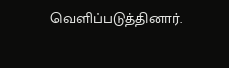வெளிப்படுத்தினார்.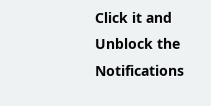Click it and Unblock the Notifications